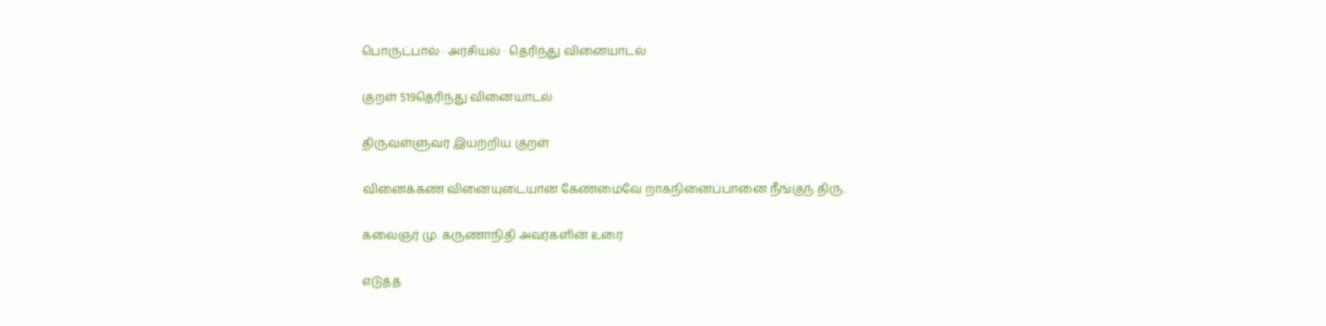பொருட்பால் · அரசியல் · தெரிந்து வினையாடல்

குறள் 519தெரிந்து வினையாடல்

திருவள்ளுவர் இயற்றிய குறள்

வினைக்கண் வினையுடையான் கேண்மைவே றாகநினைப்பானை நீங்குந் திரு.

கலைஞர் மு. கருணாநிதி அவர்களின் உரை

எடுத்த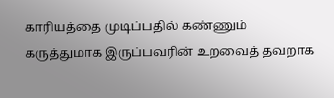காரியத்தை முடிப்பதில் கண்ணும் கருத்துமாக இருப்பவரின் உறவைத் தவறாக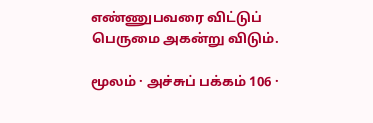எண்ணுபவரை விட்டுப் பெருமை அகன்று விடும்.

மூலம் · அச்சுப் பக்கம் 106 ·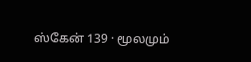ஸ்கேன் 139 · மூலமும்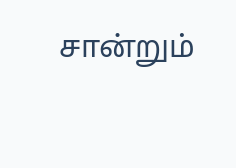சான்றும்